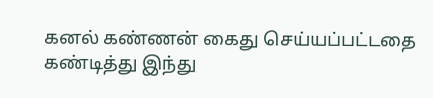கனல் கண்ணன் கைது செய்யப்பட்டதை கண்டித்து இந்து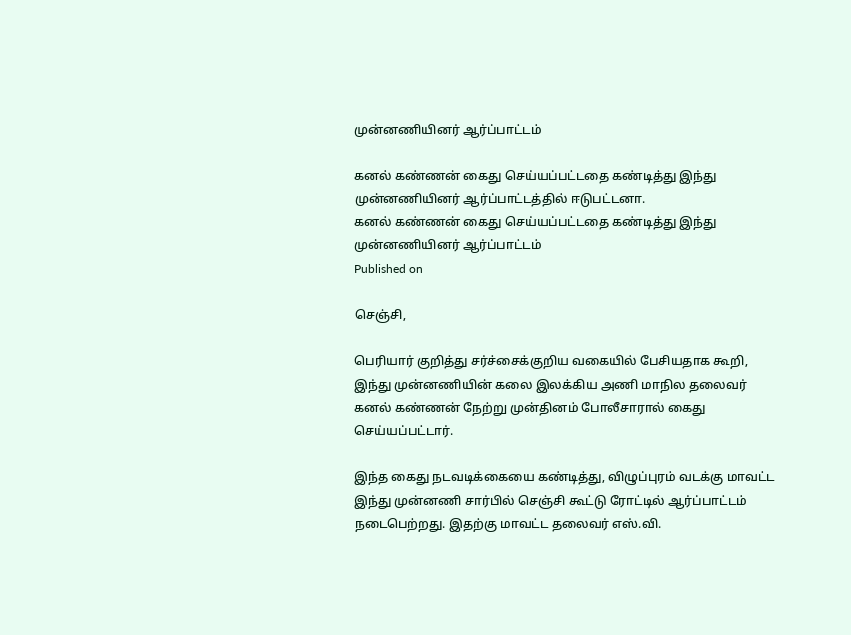முன்னணியினர் ஆர்ப்பாட்டம்

கனல் கண்ணன் கைது செய்யப்பட்டதை கண்டித்து இந்து முன்னணியினர் ஆர்ப்பாட்டத்தில் ஈடுபட்டனா.
கனல் கண்ணன் கைது செய்யப்பட்டதை கண்டித்து இந்து முன்னணியினர் ஆர்ப்பாட்டம்
Published on

செஞ்சி,

பெரியார் குறித்து சர்ச்சைக்குறிய வகையில் பேசியதாக கூறி, இந்து முன்னணியின் கலை இலக்கிய அணி மாநில தலைவர் கனல் கண்ணன் நேற்று முன்தினம் போலீசாரால் கைது செய்யப்பட்டார்.

இந்த கைது நடவடிக்கையை கண்டித்து, விழுப்புரம் வடக்கு மாவட்ட இந்து முன்னணி சார்பில் செஞ்சி கூட்டு ரோட்டில் ஆர்ப்பாட்டம் நடைபெற்றது. இதற்கு மாவட்ட தலைவர் எஸ்.வி.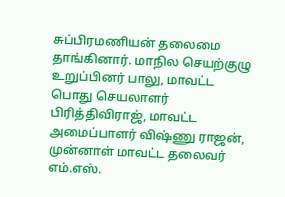சுப்பிரமணியன் தலைமை தாங்கினார். மாநில செயற்குழு உறுப்பினர் பாலு, மாவட்ட பொது செயலாளர் பிரித்திவிராஜ், மாவட்ட அமைப்பாளர் விஷ்ணு ராஜன், முன்னாள் மாவட்ட தலைவர் எம்.எஸ்.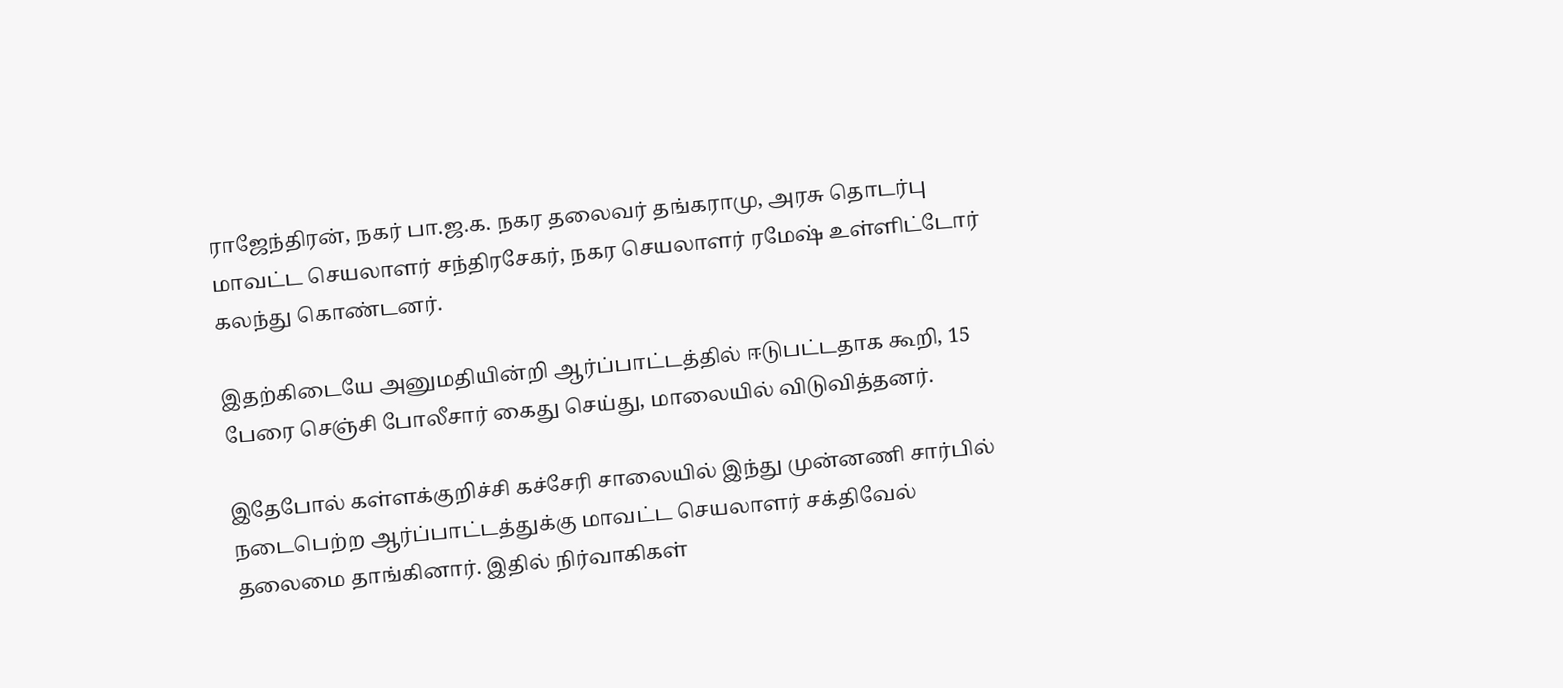ராஜேந்திரன், நகர் பா.ஜ.க. நகர தலைவர் தங்கராமு, அரசு தொடர்பு மாவட்ட செயலாளர் சந்திரசேகர், நகர செயலாளர் ரமேஷ் உள்ளிட்டோர் கலந்து கொண்டனர்.

இதற்கிடையே அனுமதியின்றி ஆர்ப்பாட்டத்தில் ஈடுபட்டதாக கூறி, 15 பேரை செஞ்சி போலீசார் கைது செய்து, மாலையில் விடுவித்தனர்.

இதேபோல் கள்ளக்குறிச்சி கச்சேரி சாலையில் இந்து முன்னணி சார்பில் நடைபெற்ற ஆர்ப்பாட்டத்துக்கு மாவட்ட செயலாளர் சக்திவேல் தலைமை தாங்கினார். இதில் நிர்வாகிகள்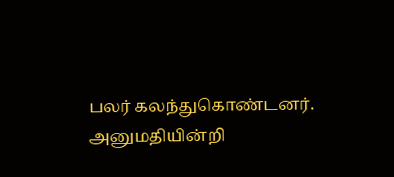பலர் கலந்துகொண்டனர். அனுமதியின்றி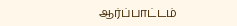ஆர்ப்பாட்டம்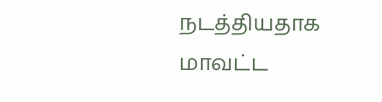நடத்தியதாக மாவட்ட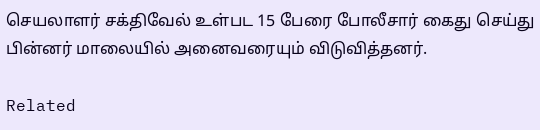செயலாளர் சக்திவேல் உள்பட 15 பேரை போலீசார் கைது செய்து பின்னர் மாலையில் அனைவரையும் விடுவித்தனர்.

Related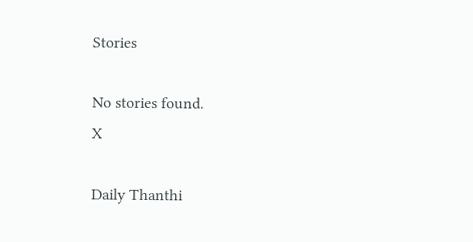Stories

No stories found.
X

Daily Thanthi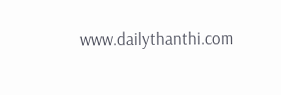www.dailythanthi.com